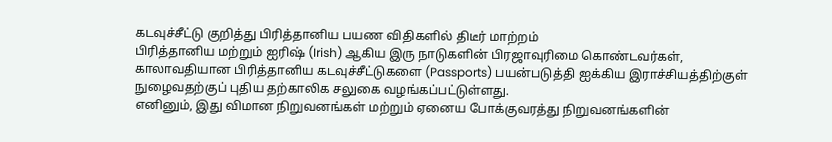கடவுச்சீட்டு குறித்து பிரித்தானிய பயண விதிகளில் திடீர் மாற்றம்
பிரித்தானிய மற்றும் ஐரிஷ் (Irish) ஆகிய இரு நாடுகளின் பிரஜாவுரிமை கொண்டவர்கள், காலாவதியான பிரித்தானிய கடவுச்சீட்டுகளை (Passports) பயன்படுத்தி ஐக்கிய இராச்சியத்திற்குள் நுழைவதற்குப் புதிய தற்காலிக சலுகை வழங்கப்பட்டுள்ளது.
எனினும், இது விமான நிறுவனங்கள் மற்றும் ஏனைய போக்குவரத்து நிறுவனங்களின்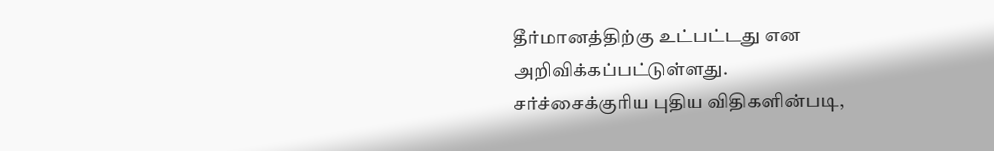தீர்மானத்திற்கு உட்பட்டது என அறிவிக்கப்பட்டுள்ளது.
சர்ச்சைக்குரிய புதிய விதிகளின்படி,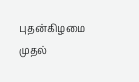புதன்கிழமை முதல்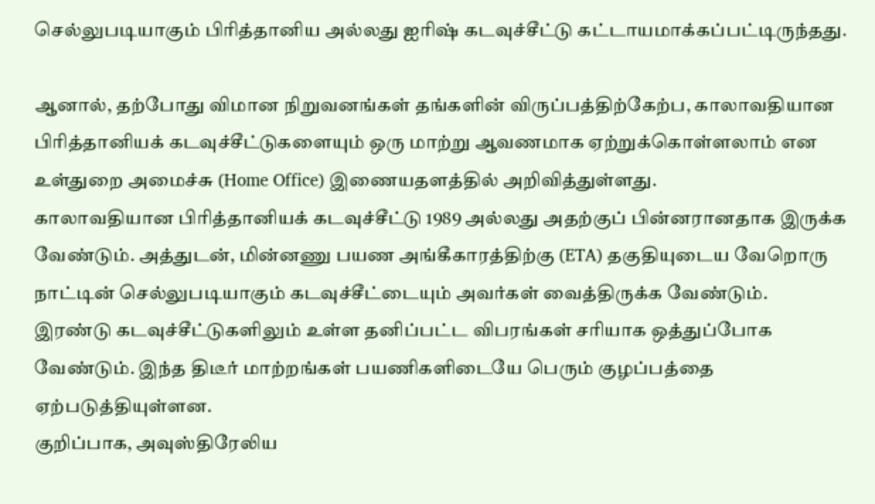செல்லுபடியாகும் பிரித்தானிய அல்லது ஐரிஷ் கடவுச்சீட்டு கட்டாயமாக்கப்பட்டிருந்தது.

ஆனால், தற்போது விமான நிறுவனங்கள் தங்களின் விருப்பத்திற்கேற்ப, காலாவதியான பிரித்தானியக் கடவுச்சீட்டுகளையும் ஒரு மாற்று ஆவணமாக ஏற்றுக்கொள்ளலாம் என உள்துறை அமைச்சு (Home Office) இணையதளத்தில் அறிவித்துள்ளது.
காலாவதியான பிரித்தானியக் கடவுச்சீட்டு 1989 அல்லது அதற்குப் பின்னரானதாக இருக்க வேண்டும். அத்துடன், மின்னணு பயண அங்கீகாரத்திற்கு (ETA) தகுதியுடைய வேறொரு நாட்டின் செல்லுபடியாகும் கடவுச்சீட்டையும் அவர்கள் வைத்திருக்க வேண்டும்.
இரண்டு கடவுச்சீட்டுகளிலும் உள்ள தனிப்பட்ட விபரங்கள் சரியாக ஒத்துப்போக வேண்டும். இந்த திடீர் மாற்றங்கள் பயணிகளிடையே பெரும் குழப்பத்தை ஏற்படுத்தியுள்ளன.
குறிப்பாக, அவுஸ்திரேலிய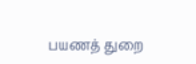பயணத் துறை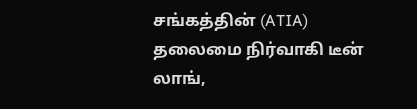சங்கத்தின் (ATIA) தலைமை நிர்வாகி டீன் லாங்,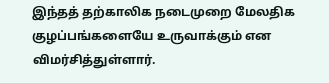இந்தத் தற்காலிக நடைமுறை மேலதிக குழப்பங்களையே உருவாக்கும் என விமர்சித்துள்ளார்.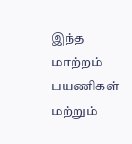இந்த மாற்றம் பயணிகள் மற்றும்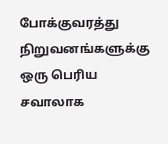போக்குவரத்து நிறுவனங்களுக்கு ஒரு பெரிய சவாலாக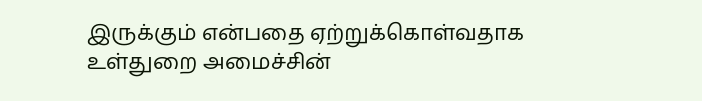இருக்கும் என்பதை ஏற்றுக்கொள்வதாக உள்துறை அமைச்சின்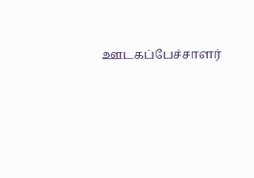ஊடகப்பேச்சாளர்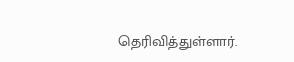தெரிவித்துள்ளார்.